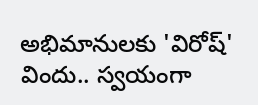అభిమానులకు 'విరోష్' విందు.. స్వయంగా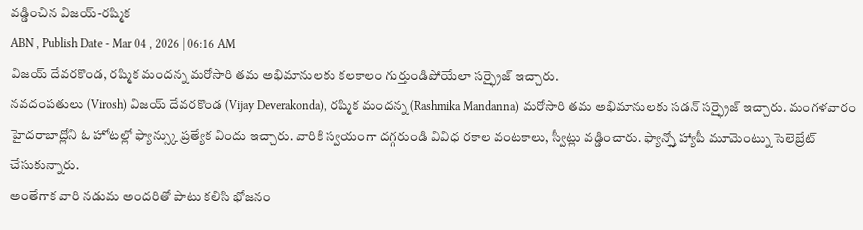వడ్డించిన విజయ్-రష్మిక
ABN , Publish Date - Mar 04 , 2026 | 06:16 AM
విజయ్ దేవరకొండ, రష్మిక మందన్న మరోసారి తమ అభిమానులకు కలకాలం గుర్తుండిపోయేలా సర్ఫ్రైజ్ ఇచ్చారు.
నవదంపతులు (Virosh) విజయ్ దేవరకొండ (Vijay Deverakonda), రష్మిక మందన్న (Rashmika Mandanna) మరోసారి తమ అభిమానులకు సడన్ సర్ఫ్రైజ్ ఇచ్చారు. మంగళవారం హైదరాబాద్లోని ఓ హోటల్లో ఫ్యాన్స్కు ప్రత్యేక విందు ఇచ్చారు. వారికి స్వయంగా దగ్గరుండి వివిధ రకాల వంటకాలు, స్వీట్లు వడ్డించారు. ఫ్యాన్స్తో హ్యాపీ మూమెంట్ను సెలెబ్రేట్ చేసుకున్నారు.
అంతేగాక వారి నడుమ అందరితో పాటు కలిసి భోజనం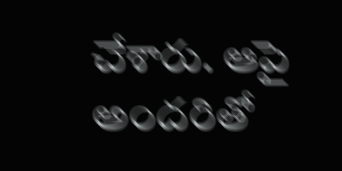చేశారు. ఆపై అందరితో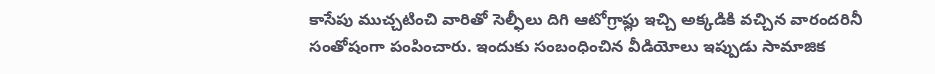కాసేపు ముచ్చటించి వారితో సెల్ఫీలు దిగి ఆటోగ్రాఫ్లు ఇచ్చి అక్కడికి వచ్చిన వారందరినీ సంతోషంగా పంపించారు. ఇందుకు సంబంధించిన వీడియోలు ఇప్పుడు సామాజిక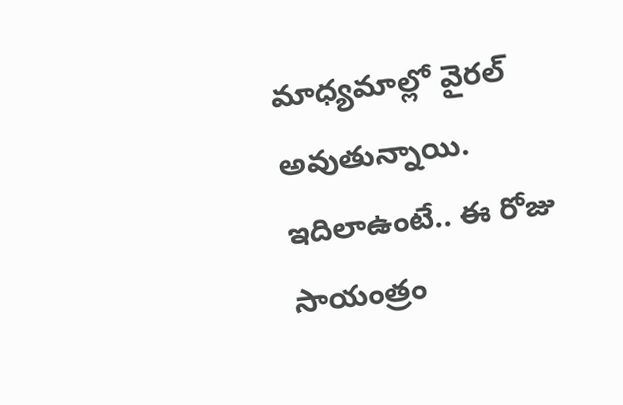మాధ్యమాల్లో వైరల్ అవుతున్నాయి.
ఇదిలాఉంటే.. ఈ రోజు సాయంత్రం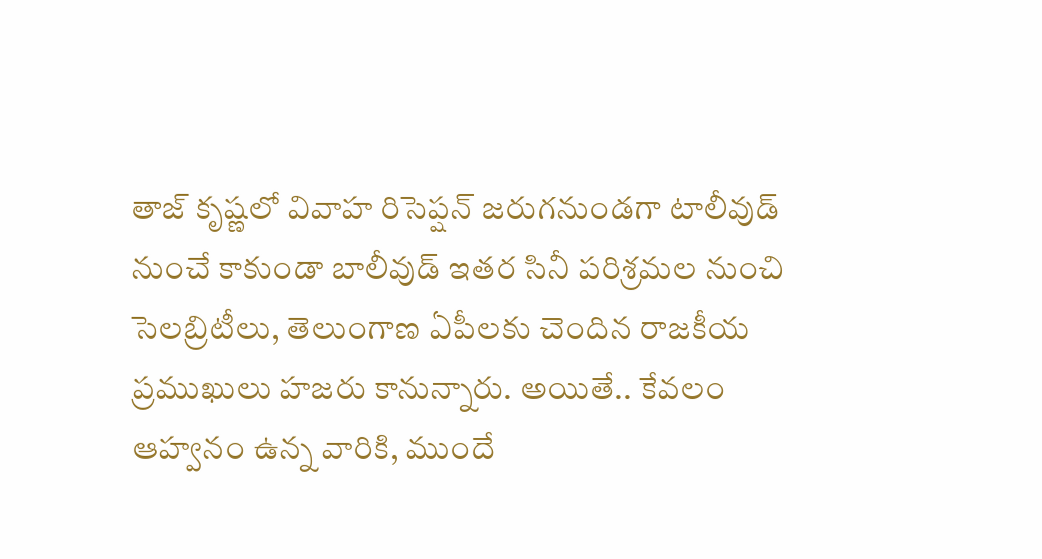తాజ్ కృష్ణలో వివాహ రిసెప్షన్ జరుగనుండగా టాలీవుడ్ నుంచే కాకుండా బాలీవుడ్ ఇతర సినీ పరిశ్రమల నుంచి సెలబ్రిటీలు, తెలుంగాణ ఏపీలకు చెందిన రాజకీయ ప్రముఖులు హజరు కానున్నారు. అయితే.. కేవలం ఆహ్వనం ఉన్న వారికి, ముందే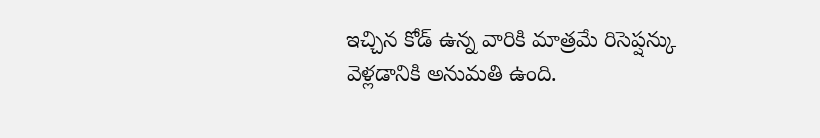ఇచ్చిన కోడ్ ఉన్న వారికి మాత్రమే రిసెప్షన్కు వెళ్లడానికి అనుమతి ఉంది.